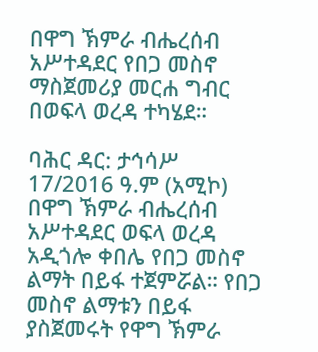በዋግ ኽምራ ብሔረሰብ አሥተዳደር የበጋ መስኖ ማስጀመሪያ መርሐ ግብር በወፍላ ወረዳ ተካሄደ።

ባሕር ዳር: ታኅሳሥ 17/2016 ዓ.ም (አሚኮ) በዋግ ኽምራ ብሔረሰብ አሥተዳደር ወፍላ ወረዳ አዲጎሎ ቀበሌ የበጋ መስኖ ልማት በይፋ ተጀምሯል። የበጋ መስኖ ልማቱን በይፋ ያስጀመሩት የዋግ ኽምራ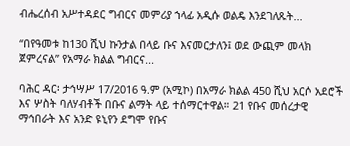ብሔረሰብ አሥተዳደር ግብርና መምሪያ ኀላፊ አዲሱ ወልዴ እንደገለጹት...

“በየዓመቱ ከ130 ሺህ ኩንታል በላይ ቡና እናመርታለን፤ ወደ ውጪም መላክ ጀምረናል” የአማራ ክልል ግብርና...

ባሕር ዳር፡ ታኅሣሥ 17/2016 ዓ.ም (አሚኮ) በአማራ ክልል 450 ሺህ አርሶ አደሮች እና ሦስት ባለሃብቶች በቡና ልማት ላይ ተሰማርተዋል። 21 የቡና መሰረታዊ ማኅበራት እና አንድ ዩኒየን ደግሞ የቡና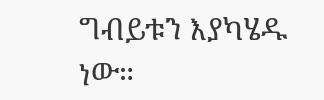ግብይቱን እያካሄዱ ነው።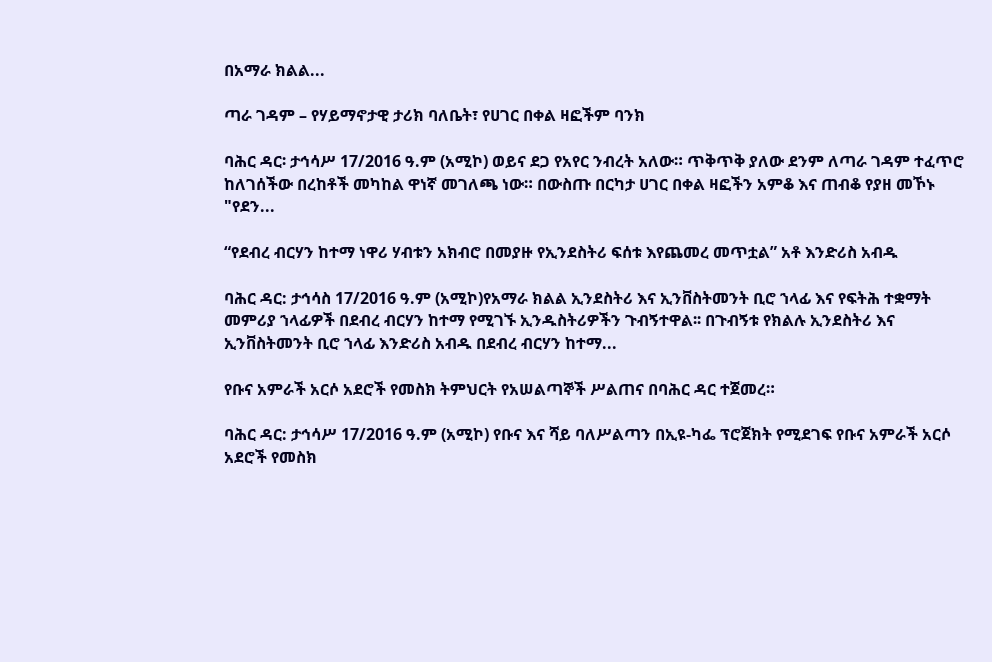በአማራ ክልል...

ጣራ ገዳም – የሃይማኖታዊ ታሪክ ባለቤት፣ የሀገር በቀል ዛፎችም ባንክ

ባሕር ዳር፡ ታኅሳሥ 17/2016 ዓ.ም (አሚኮ) ወይና ደጋ የአየር ንብረት አለው። ጥቅጥቅ ያለው ደንም ለጣራ ገዳም ተፈጥሮ ከለገሰችው በረከቶች መካከል ዋነኛ መገለጫ ነው። በውስጡ በርካታ ሀገር በቀል ዛፎችን አምቆ እና ጠብቆ የያዘ መኾኑ "የደን...

“የደብረ ብርሃን ከተማ ነዋሪ ሃብቱን አክብሮ በመያዙ የኢንደስትሪ ፍሰቱ እየጨመረ መጥቷል” አቶ እንድሪስ አብዱ

ባሕር ዳር: ታኅሳስ 17/2016 ዓ.ም (አሚኮ)የአማራ ክልል ኢንደስትሪ እና ኢንቨስትመንት ቢሮ ኀላፊ እና የፍትሕ ተቋማት መምሪያ ኀላፊዎች በደብረ ብርሃን ከተማ የሚገኙ ኢንዱስትሪዎችን ጉብኝተዋል፡፡ በጉብኝቱ የክልሉ ኢንደስትሪ እና ኢንቨስትመንት ቢሮ ኀላፊ እንድሪስ አብዱ በደብረ ብርሃን ከተማ...

የቡና አምራች አርሶ አደሮች የመስክ ትምህርት የአሠልጣኞች ሥልጠና በባሕር ዳር ተጀመረ።

ባሕር ዳር: ታኅሳሥ 17/2016 ዓ.ም (አሚኮ) የቡና እና ሻይ ባለሥልጣን በኢዩ-ካፌ ፕሮጀክት የሚደገፍ የቡና አምራች አርሶ አደሮች የመስክ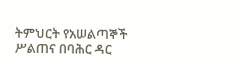ትምህርት የአሠልጣኞች ሥልጠና በባሕር ዳር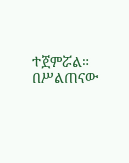ተጀምሯል። በሥልጠናው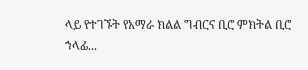ላይ የተገኙት የአማራ ክልል ግብርና ቢሮ ምክትል ቢሮ ኀላፊ...